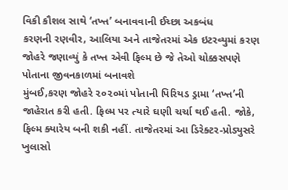વિકી કૌશલ સાથે ‘તખ્ત’ બનાવવાની ઈચ્છા અકબંધ
કરણની રણવીર, આલિયા અને તાજેતરમાં એક ઇટરવ્યુમાં કરણ જોહરે જણાવ્યું કે તખ્ત એવી ફિલ્મ છે જે તેઓ ચોક્કસપણે પોતાના જીવનકાળમાં બનાવશે
મુંબઈ,કરણ જોહરે ૨૦૨૦માં પોતાની પિરિયડ ડ્રામા ‘તખ્ત’ની જાહેરાત કરી હતી. ફિલ્મ પર ત્યારે ઘણી ચર્ચા થઈ હતી. જોકે, ફિલ્મ ક્યારેય બની શકી નહીં. તાજેતરમાં આ ડિરેક્ટર-પ્રોડ્યુસરે ખુલાસો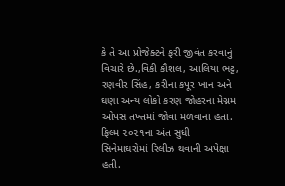કે તે આ પ્રોજેક્ટને ફરી જીવંત કરવાનું વિચારે છે.,વિકી કૌશલ, આલિયા ભટ્ટ, રણવીર સિંહ, કરીના કપૂર ખાન અને ઘણા અન્ય લોકો કરણ જોહરના મેગ્નમ ઓપસ તખ્તમાં જોવા મળવાના હતા.
ફિલ્મ ૨૦૨૧ના અંત સુધી સિનેમાઘરોમાં રિલીઝ થવાની અપેક્ષા હતી.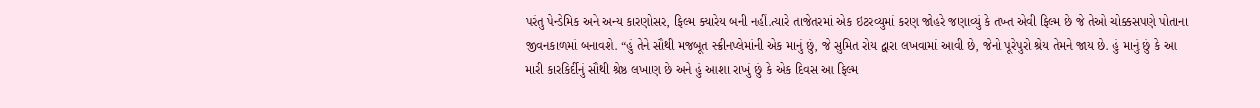પરંતુ પેન્ડેમિક અને અન્ય કારણોસર, ફિલ્મ ક્યારેય બની નહીં.ત્યારે તાજેતરમાં એક ઇટરવ્યુમાં કરણ જોહરે જણાવ્યું કે તખ્ત એવી ફિલ્મ છે જે તેઓ ચોક્કસપણે પોતાના જીવનકાળમાં બનાવશે. “હું તેને સૌથી મજબૂત સ્ક્રીનપ્લેમાંની એક માનું છું, જે સુમિત રોય દ્વારા લખવામાં આવી છે, જેનો પૂરેપુરો શ્રેય તેમને જાય છે. હું માનું છું કે આ મારી કારકિર્દીનું સૌથી શ્રેષ્ઠ લખાણ છે અને હું આશા રાખું છું કે એક દિવસ આ ફિલ્મ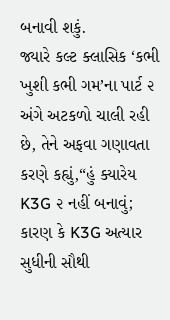બનાવી શકું.
જ્યારે કલ્ટ ક્લાસિક ‘કભી ખુશી કભી ગમ’ના પાર્ટ ૨ અંગે અટકળો ચાલી રહી છે, તેને અફવા ગણાવતા કરણે કહ્યું,“હું ક્યારેય K3G ૨ નહીં બનાવું; કારણ કે K3G અત્યાર સુધીની સૌથી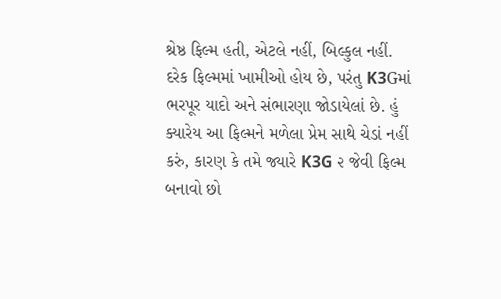શ્રેષ્ઠ ફિલ્મ હતી, એટલે નહીં, બિલ્કુલ નહીં. દરેક ફિલ્મમાં ખામીઓ હોય છે, પરંતુ K3Gમાં ભરપૂર યાદો અને સંભારણા જોડાયેલાં છે. હું ક્યારેય આ ફિલ્મને મળેલા પ્રેમ સાથે ચેડાં નહીં કરું, કારણ કે તમે જ્યારે K3G ૨ જેવી ફિલ્મ બનાવો છો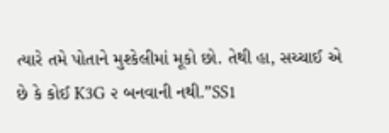ત્યારે તમે પોતાને મુશ્કેલીમાં મૂકો છો. તેથી હા, સચ્ચાઈ એ છે કે કોઈ K3G ૨ બનવાની નથી.”SS1